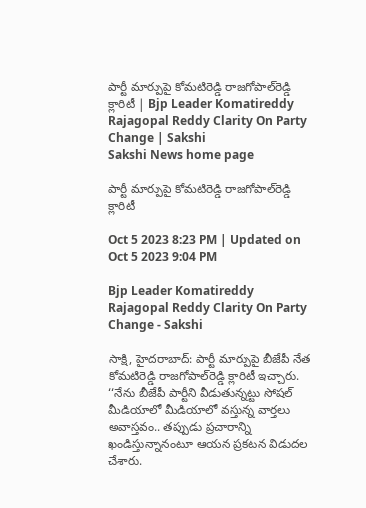పార్టీ మార్పుపై కోమటిరెడ్డి రాజగోపాల్‌రెడ్డి క్లారిటీ | Bjp Leader Komatireddy Rajagopal Reddy Clarity On Party Change | Sakshi
Sakshi News home page

పార్టీ మార్పుపై కోమటిరెడ్డి రాజగోపాల్‌రెడ్డి క్లారిటీ

Oct 5 2023 8:23 PM | Updated on Oct 5 2023 9:04 PM

Bjp Leader Komatireddy Rajagopal Reddy Clarity On Party Change - Sakshi

సాక్షి, హైదరాబాద్‌: పార్టీ మార్పుపై బీజేపీ నేత కోమటిరెడ్డి రాజగోపాల్‌రెడ్డి క్లారిటీ ఇచ్చారు. ‘‘నేను బీజేపీ పార్టీని వీడుతున్నట్టు సోషల్ మీడియాలో మీడియాలో వస్తున్న వార్తలు అవాస్తవం.. తప్పుడు ప్రచారాన్ని ఖండిస్తున్నానంటూ ఆయన ప్రకటన విడుదల చేశారు.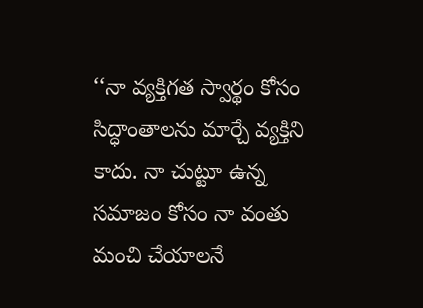‘‘నా వ్యక్తిగత స్వార్థం కోసం సిద్ధాంతాలను మార్చే వ్యక్తిని కాదు. నా చుట్టూ ఉన్న సమాజం కోసం నా వంతు మంచి చేయాలనే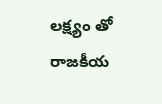లక్ష్యం తో రాజకీయ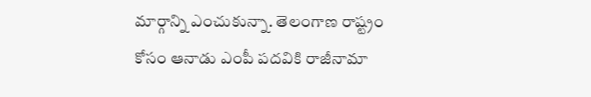మార్గాన్ని ఎంచుకున్నా. తెలంగాణ రాష్ట్రం కోసం ఆనాడు ఎంపీ పదవికి రాజీనామా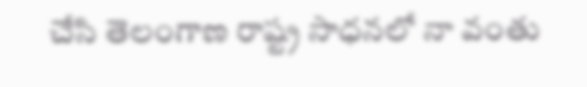చేసి తెలంగాణ రాష్ట్ర సాధనలో నా వంతు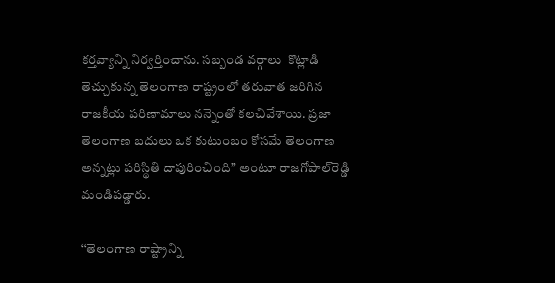కర్తవ్యాన్ని నిర్వర్తించాను. సబ్బండ వర్గాలు  కొట్లాడి తెచ్చుకున్న తెలంగాణ రాష్ట్రంలో తరువాత జరిగిన రాజకీయ పరిణామాలు నన్నెంతో కలచివేశాయి. ప్రజా తెలంగాణ బదులు ఒక కుటుంబం కోసమే తెలంగాణ అన్నట్లు పరిస్థితి దాపురించింది’’ అంటూ రాజగోపాల్‌రెడ్డి మండిపడ్డారు.

‘‘తెలంగాణ రాష్ట్రాన్ని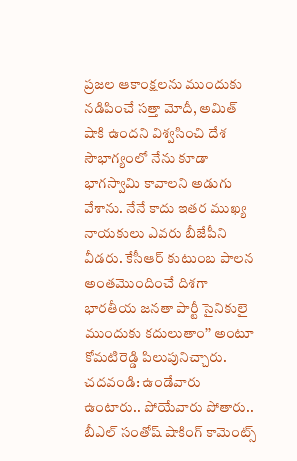ప్రజల ఆకాంక్షలను ముందుకు నడిపించే సత్తా మోదీ, అమిత్ షాకి ఉందని విశ్వసించి దేశ సౌభాగ్యంలో నేను కూడా భాగస్వామి కావాలని అడుగు వేశాను. నేనే కాదు ఇతర ముఖ్య నాయకులు ఎవరు బీజేపీని వీడరు. కేసీఆర్ కుటుంబ పాలన అంతమొందించే దిశగా భారతీయ జనతా పార్టీ సైనికులై ముందుకు కదులుతాం’’ అంటూ కోమటిరెడ్డి పిలుపునిచ్చారు.
చదవండి: ఉండేవారు ఉంటారు.. పోయేవారు పోతారు.. బీఎల్‌ సంతోష్‌ షాకింగ్‌ కామెంట్స్‌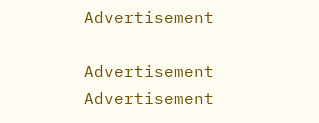Advertisement

Advertisement
Advertisement